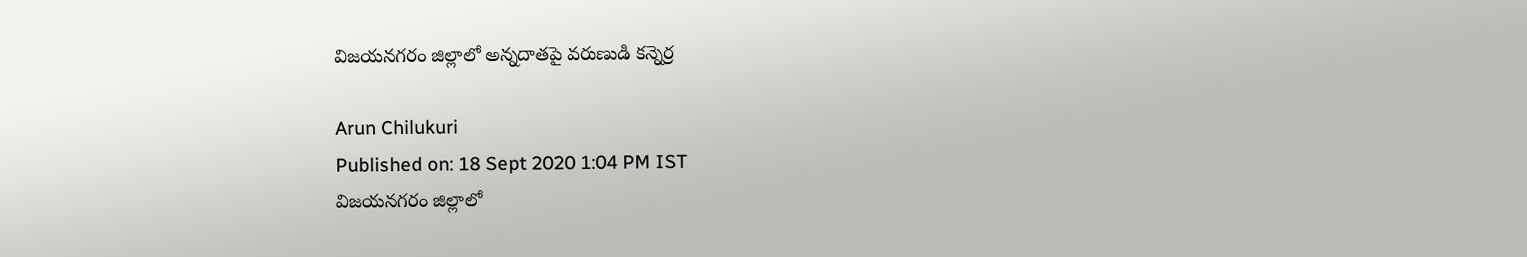విజయనగరం జిల్లాలో అన్నదాతపై వరుణుడి కన్నెర్ర

Arun Chilukuri
Published on: 18 Sept 2020 1:04 PM IST
విజయనగరం జిల్లాలో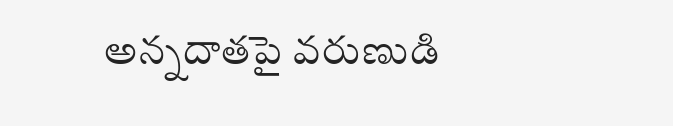అన్నదాతపై వరుణుడి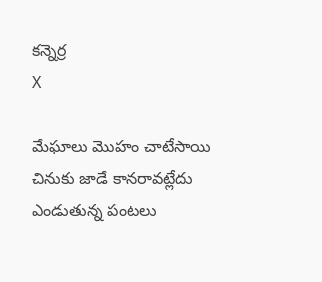కన్నెర్ర
X

మేఘాలు మొహం చాటేసాయి చినుకు జాడే కానరావట్లేదు ఎండుతున్న పంటలు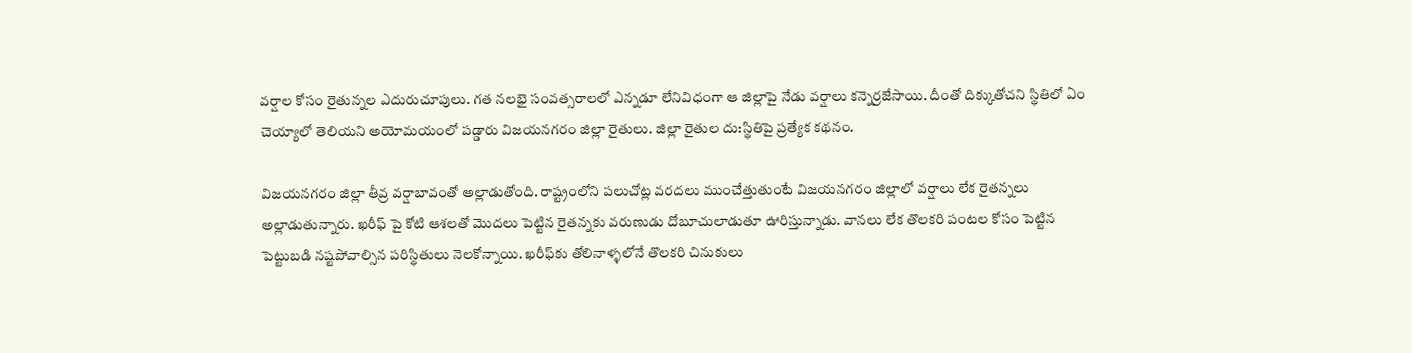వర్షాల కోసం రైతున్నల ఎదురుచూపులు. గత నలభై సంవత్సరాలలో ఎన్నడూ లేనివిధంగా ఆ జిల్లాపై నేడు వర్షాలు కన్నెర్రజేసాయి. దీంతో దిక్కుతోచని స్థితిలో ఏం చెయ్యాలో తెలియని అయోమయంలో పడ్డారు విజయనగరం జిల్లా రైతులు. జిల్లా రైతుల దు:స్థితిపై ప్రత్యేక కథనం.

విజయనగరం జిల్లా తీవ్ర వర్షాబావంతో అల్లాడుతోంది. రాష్ట్రంలోని పలుచోట్ల వరదలు ముంచేత్తుతుంటే విజయనగరం జిల్లాలో వర్షాలు లేక రైతన్నలు అల్లాడుతున్నారు. ఖరీఫ్ పై కోటి ఆశలతో మొదలు పెట్టిన రైతన్నకు వరుణుడు దోబూచులాడుతూ ఊరిస్తున్నాడు. వానలు లేక తొలకరి పంటల కోసం పెట్టిన పెట్టుబడి నష్టపోవాల్సిన పరిస్థితులు నెలకోన్నాయి. ఖరీఫ్‌కు తోలినాళ్ళలోనే తొలకరి చినుకులు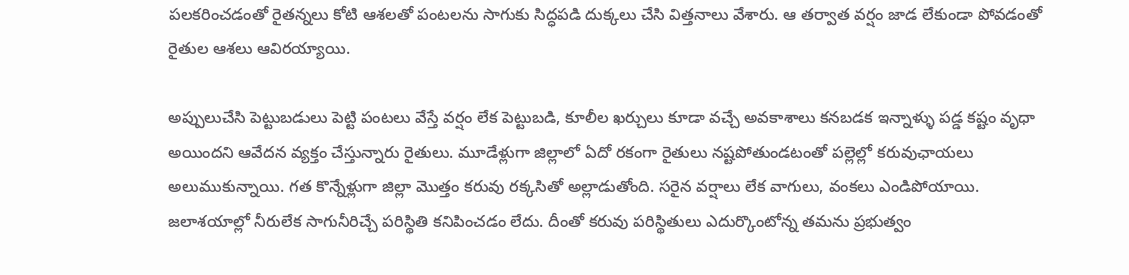పలకరించడంతో రైతన్నలు కోటి ఆశలతో పంటలను సాగుకు సిద్ధపడి దుక్కలు చేసి విత్తనాలు వేశారు. ఆ తర్వాత వర్షం జాడ లేకుండా పోవడంతో రైతుల ఆశలు ఆవిరయ్యాయి.

అప్పులుచేసి పెట్టుబడులు పెట్టి పంటలు వేస్తే వర్షం లేక పెట్టుబడి, కూలీల ఖర్చులు కూడా వచ్చే అవకాశాలు కనబడక ఇన్నాళ్ళు పడ్డ కష్టం వృధా అయిందని ఆవేదన వ్యక్తం చేస్తున్నారు రైతులు. మూడేళ్లుగా జిల్లాలో ఏదో రకంగా రైతులు నష్టపోతుండటంతో పల్లెల్లో కరువుఛాయలు అలుముకున్నాయి. గత కొన్నేళ్లుగా జిల్లా మొత్తం కరువు రక్కసితో అల్లాడుతోంది. సరైన వర్షాలు లేక వాగులు, వంకలు ఎండిపోయాయి. జలాశయాల్లో నీరులేక సాగునీరిచ్చే పరిస్థితి కనిపించడం లేదు. దీంతో కరువు పరిస్థితులు ఎదుర్కొంటోన్న తమను ప్రభుత్వం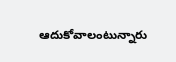ఆదుకోవాలంటున్నారు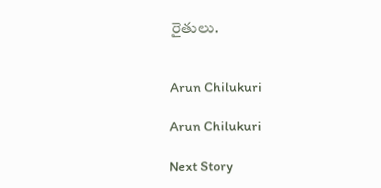రైతులు.


Arun Chilukuri

Arun Chilukuri

Next Story